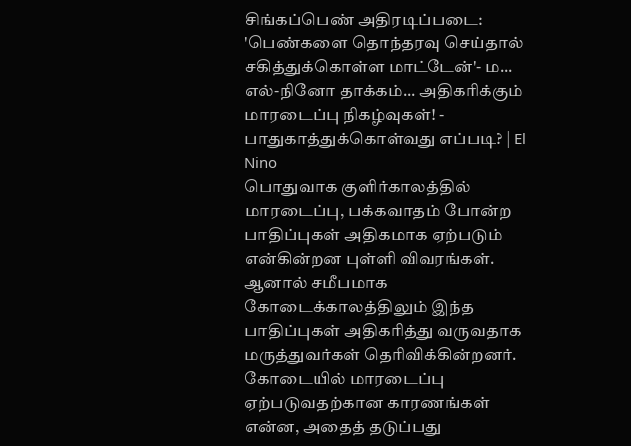சிங்கப்பெண் அதிரடிப்படை: 'பெண்களை தொந்தரவு செய்தால் சகித்துக்கொள்ள மாட்டேன்'- ம...
எல்-நினோ தாக்கம்... அதிகரிக்கும் மாரடைப்பு நிகழ்வுகள்! - பாதுகாத்துக்கொள்வது எப்படி? | El Nino
பொதுவாக குளிர்காலத்தில் மாரடைப்பு, பக்கவாதம் போன்ற பாதிப்புகள் அதிகமாக ஏற்படும் என்கின்றன புள்ளி விவரங்கள். ஆனால் சமீபமாக கோடைக்காலத்திலும் இந்த பாதிப்புகள் அதிகரித்து வருவதாக மருத்துவர்கள் தெரிவிக்கின்றனர். கோடையில் மாரடைப்பு ஏற்படுவதற்கான காரணங்கள் என்ன, அதைத் தடுப்பது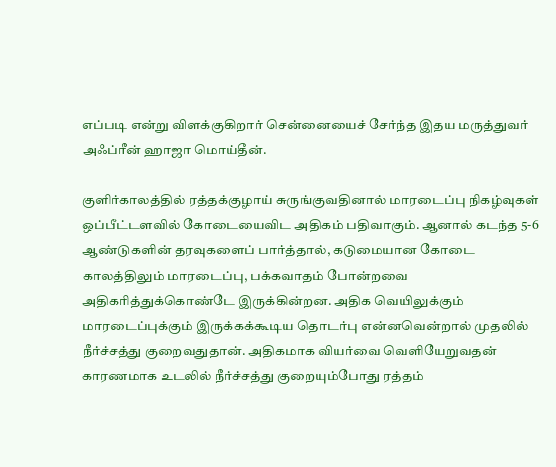எப்படி என்று விளக்குகிறார் சென்னையைச் சேர்ந்த இதய மருத்துவர் அஃப்ரீன் ஹாஜா மொய்தீன்.

குளிர்காலத்தில் ரத்தக்குழாய் சுருங்குவதினால் மாரடைப்பு நிகழ்வுகள் ஒப்பீட்டளவில் கோடையைவிட அதிகம் பதிவாகும். ஆனால் கடந்த 5-6 ஆண்டுகளின் தரவுகளைப் பார்த்தால், கடுமையான கோடை காலத்திலும் மாரடைப்பு, பக்கவாதம் போன்றவை அதிகரித்துக்கொண்டே இருக்கின்றன. அதிக வெயிலுக்கும் மாரடைப்புக்கும் இருக்கக்கூடிய தொடர்பு என்னவென்றால் முதலில் நீர்ச்சத்து குறைவதுதான். அதிகமாக வியர்வை வெளியேறுவதன் காரணமாக உடலில் நீர்ச்சத்து குறையும்போது ரத்தம்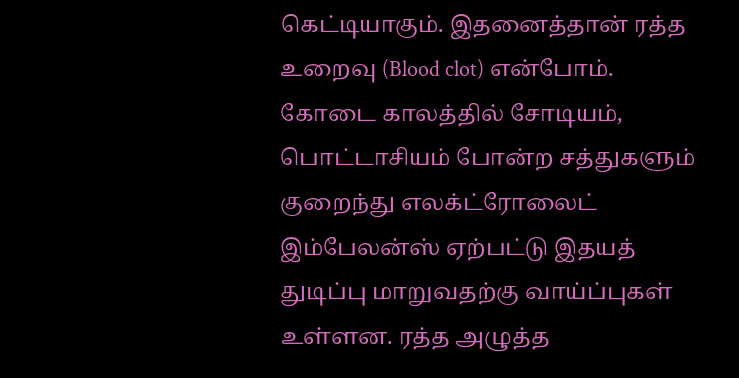கெட்டியாகும். இதனைத்தான் ரத்த உறைவு (Blood clot) என்போம்.
கோடை காலத்தில் சோடியம், பொட்டாசியம் போன்ற சத்துகளும் குறைந்து எலக்ட்ரோலைட் இம்பேலன்ஸ் ஏற்பட்டு இதயத் துடிப்பு மாறுவதற்கு வாய்ப்புகள் உள்ளன. ரத்த அழுத்த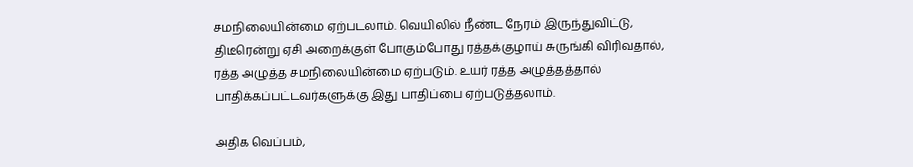சமநிலையின்மை ஏற்படலாம். வெயிலில் நீண்ட நேரம் இருந்துவிட்டு, திடீரென்று ஏசி அறைக்குள் போகும்போது ரத்தக்குழாய் சுருங்கி விரிவதால், ரத்த அழுத்த சமநிலையின்மை ஏற்படும். உயர் ரத்த அழுத்தத்தால் பாதிக்கப்பட்டவர்களுக்கு இது பாதிப்பை ஏற்படுத்தலாம்.

அதிக வெப்பம்,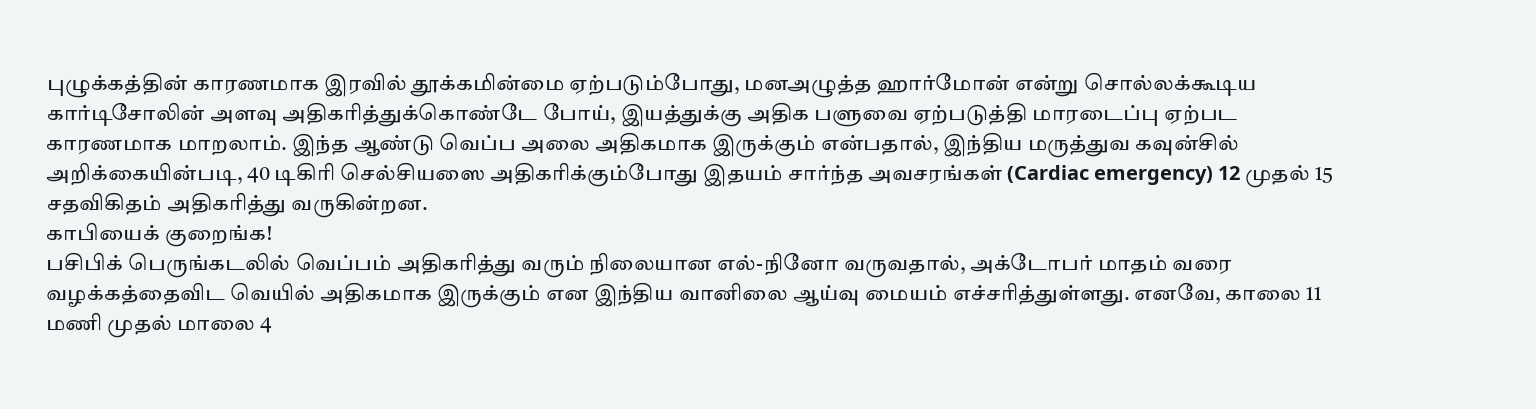புழுக்கத்தின் காரணமாக இரவில் தூக்கமின்மை ஏற்படும்போது, மனஅழுத்த ஹார்மோன் என்று சொல்லக்கூடிய கார்டிசோலின் அளவு அதிகரித்துக்கொண்டே போய், இயத்துக்கு அதிக பளுவை ஏற்படுத்தி மாரடைப்பு ஏற்பட காரணமாக மாறலாம். இந்த ஆண்டு வெப்ப அலை அதிகமாக இருக்கும் என்பதால், இந்திய மருத்துவ கவுன்சில் அறிக்கையின்படி, 40 டிகிரி செல்சியஸை அதிகரிக்கும்போது இதயம் சார்ந்த அவசரங்கள் (Cardiac emergency) 12 முதல் 15 சதவிகிதம் அதிகரித்து வருகின்றன.
காபியைக் குறைங்க!
பசிபிக் பெருங்கடலில் வெப்பம் அதிகரித்து வரும் நிலையான எல்-நினோ வருவதால், அக்டோபர் மாதம் வரை வழக்கத்தைவிட வெயில் அதிகமாக இருக்கும் என இந்திய வானிலை ஆய்வு மையம் எச்சரித்துள்ளது. எனவே, காலை 11 மணி முதல் மாலை 4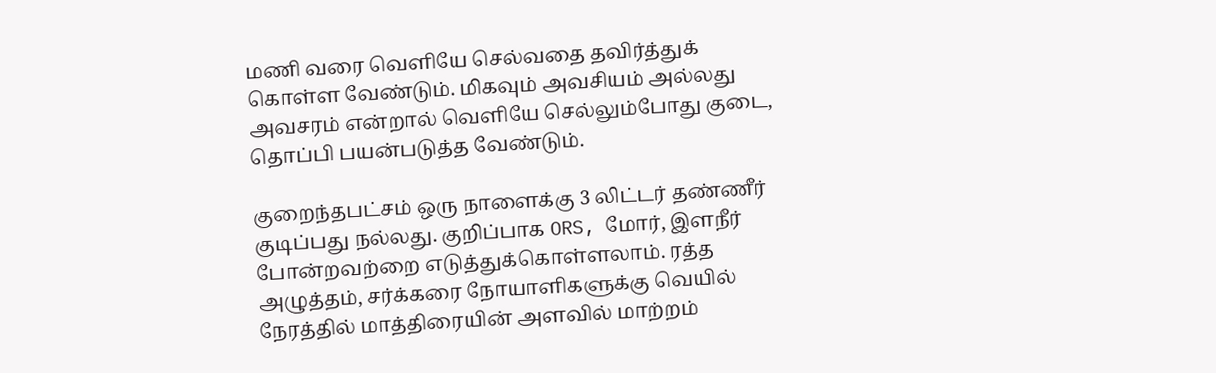மணி வரை வெளியே செல்வதை தவிர்த்துக் கொள்ள வேண்டும். மிகவும் அவசியம் அல்லது அவசரம் என்றால் வெளியே செல்லும்போது குடை, தொப்பி பயன்படுத்த வேண்டும்.

குறைந்தபட்சம் ஒரு நாளைக்கு 3 லிட்டர் தண்ணீர் குடிப்பது நல்லது. குறிப்பாக ORS, மோர், இளநீர் போன்றவற்றை எடுத்துக்கொள்ளலாம். ரத்த அழுத்தம், சர்க்கரை நோயாளிகளுக்கு வெயில் நேரத்தில் மாத்திரையின் அளவில் மாற்றம்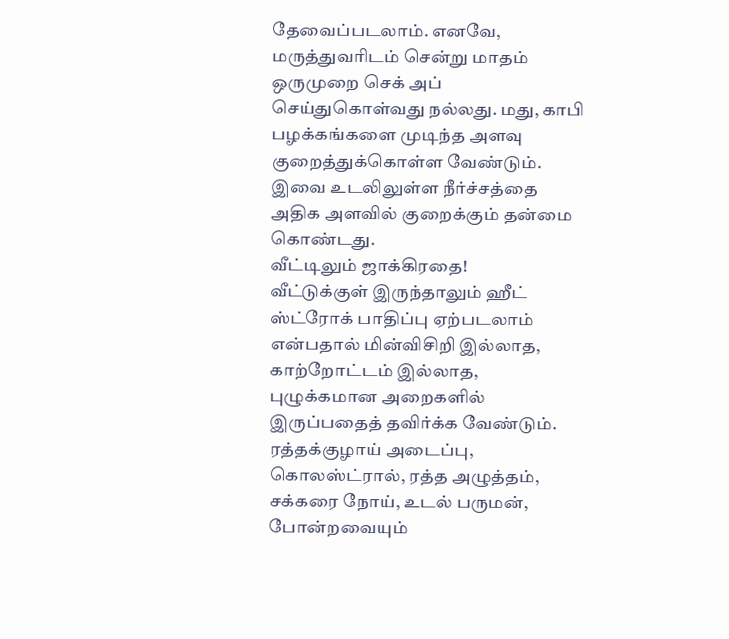தேவைப்படலாம். எனவே, மருத்துவரிடம் சென்று மாதம் ஒருமுறை செக் அப் செய்துகொள்வது நல்லது. மது, காபி பழக்கங்களை முடிந்த அளவு குறைத்துக்கொள்ள வேண்டும். இவை உடலிலுள்ள நீர்ச்சத்தை அதிக அளவில் குறைக்கும் தன்மை கொண்டது.
வீட்டிலும் ஜாக்கிரதை!
வீட்டுக்குள் இருந்தாலும் ஹீட் ஸ்ட்ரோக் பாதிப்பு ஏற்படலாம் என்பதால் மின்விசிறி இல்லாத, காற்றோட்டம் இல்லாத, புழுக்கமான அறைகளில் இருப்பதைத் தவிர்க்க வேண்டும்.
ரத்தக்குழாய் அடைப்பு, கொலஸ்ட்ரால், ரத்த அழுத்தம், சக்கரை நோய், உடல் பருமன், போன்றவையும்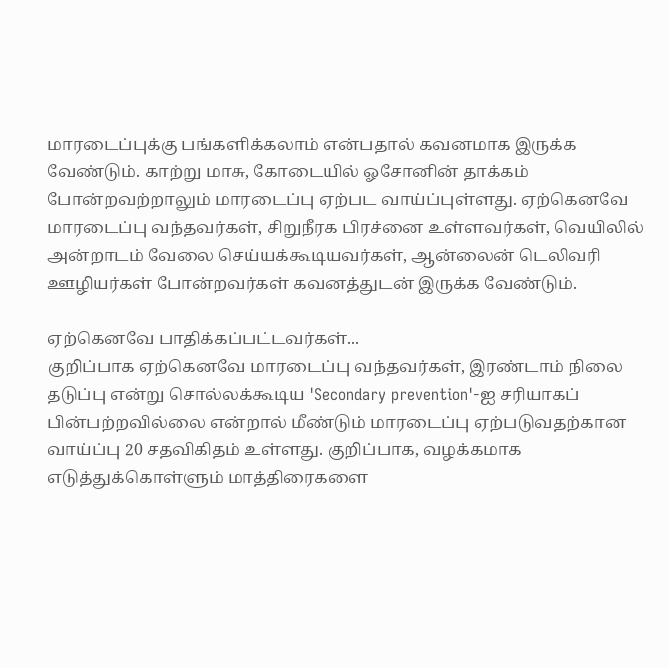மாரடைப்புக்கு பங்களிக்கலாம் என்பதால் கவனமாக இருக்க வேண்டும். காற்று மாசு, கோடையில் ஓசோனின் தாக்கம் போன்றவற்றாலும் மாரடைப்பு ஏற்பட வாய்ப்புள்ளது. ஏற்கெனவே மாரடைப்பு வந்தவர்கள், சிறுநீரக பிரச்னை உள்ளவர்கள், வெயிலில் அன்றாடம் வேலை செய்யக்கூடியவர்கள், ஆன்லைன் டெலிவரி ஊழியர்கள் போன்றவர்கள் கவனத்துடன் இருக்க வேண்டும்.

ஏற்கெனவே பாதிக்கப்பட்டவர்கள்...
குறிப்பாக ஏற்கெனவே மாரடைப்பு வந்தவர்கள், இரண்டாம் நிலை தடுப்பு என்று சொல்லக்கூடிய 'Secondary prevention'-ஐ சரியாகப் பின்பற்றவில்லை என்றால் மீண்டும் மாரடைப்பு ஏற்படுவதற்கான வாய்ப்பு 20 சதவிகிதம் உள்ளது. குறிப்பாக, வழக்கமாக எடுத்துக்கொள்ளும் மாத்திரைகளை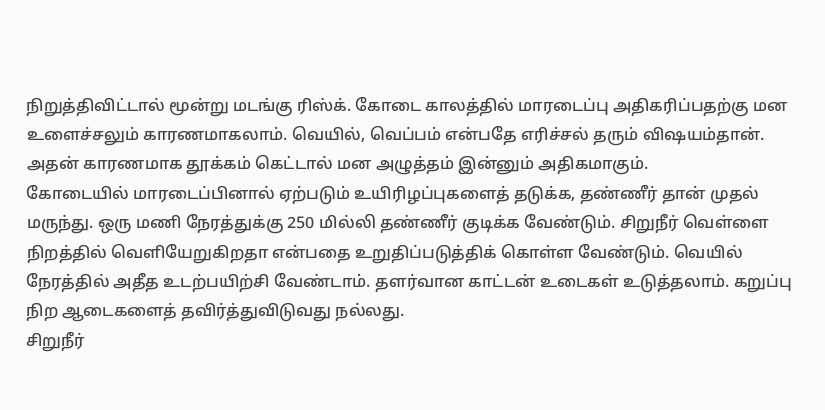நிறுத்திவிட்டால் மூன்று மடங்கு ரிஸ்க். கோடை காலத்தில் மாரடைப்பு அதிகரிப்பதற்கு மன உளைச்சலும் காரணமாகலாம். வெயில், வெப்பம் என்பதே எரிச்சல் தரும் விஷயம்தான். அதன் காரணமாக தூக்கம் கெட்டால் மன அழுத்தம் இன்னும் அதிகமாகும்.
கோடையில் மாரடைப்பினால் ஏற்படும் உயிரிழப்புகளைத் தடுக்க, தண்ணீர் தான் முதல் மருந்து. ஒரு மணி நேரத்துக்கு 250 மில்லி தண்ணீர் குடிக்க வேண்டும். சிறுநீர் வெள்ளை நிறத்தில் வெளியேறுகிறதா என்பதை உறுதிப்படுத்திக் கொள்ள வேண்டும். வெயில் நேரத்தில் அதீத உடற்பயிற்சி வேண்டாம். தளர்வான காட்டன் உடைகள் உடுத்தலாம். கறுப்பு நிற ஆடைகளைத் தவிர்த்துவிடுவது நல்லது.
சிறுநீர்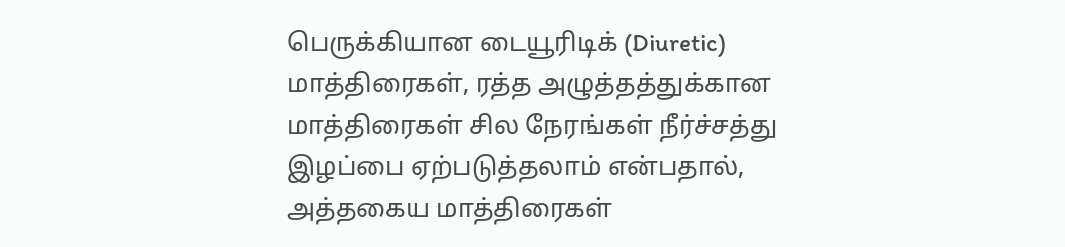பெருக்கியான டையூரிடிக் (Diuretic) மாத்திரைகள், ரத்த அழுத்தத்துக்கான மாத்திரைகள் சில நேரங்கள் நீர்ச்சத்து இழப்பை ஏற்படுத்தலாம் என்பதால், அத்தகைய மாத்திரைகள்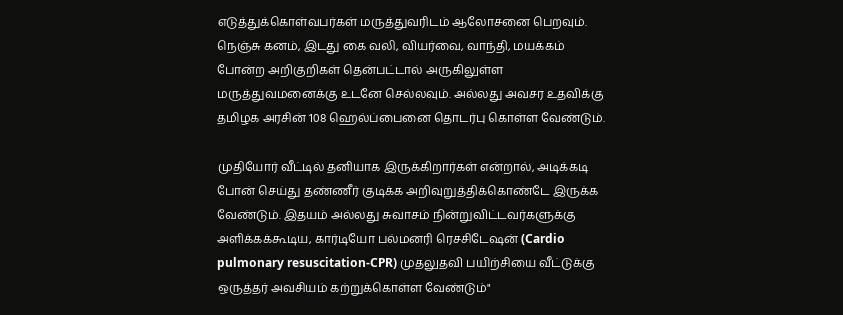எடுத்துக்கொள்வபர்கள் மருத்துவரிடம் ஆலோசனை பெறவும். நெஞ்சு கனம், இடது கை வலி, வியர்வை, வாந்தி, மயக்கம் போன்ற அறிகுறிகள் தென்பட்டால் அருகிலுள்ள மருத்துவமனைக்கு உடனே செல்லவும். அல்லது அவசர உதவிக்கு தமிழக அரசின் 108 ஹெல்ப்பைனை தொடர்பு கொள்ள வேண்டும்.

முதியோர் வீட்டில் தனியாக இருக்கிறார்கள் என்றால், அடிக்கடி போன் செய்து தண்ணீர் குடிக்க அறிவுறுத்திக்கொண்டே இருக்க வேண்டும். இதயம் அல்லது சுவாசம் நின்றுவிட்டவர்களுக்கு அளிக்கக்கூடிய, கார்டியோ பல்மனரி ரெசசிடேஷன் (Cardio pulmonary resuscitation-CPR) முதலுதவி பயிற்சியை வீட்டுக்கு ஒருத்தர் அவசியம் கற்றுக்கொள்ள வேண்டும்"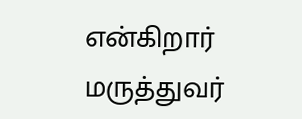என்கிறார் மருத்துவர்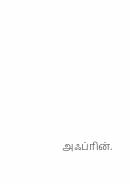அஃப்ரின்.